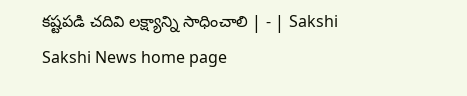కష్టపడి చదివి లక్ష్యాన్ని సాధించాలి | - | Sakshi
Sakshi News home page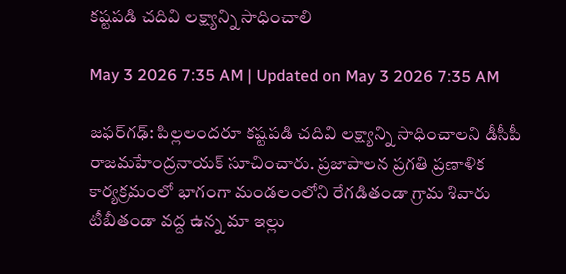కష్టపడి చదివి లక్ష్యాన్ని సాధించాలి

May 3 2026 7:35 AM | Updated on May 3 2026 7:35 AM

జఫర్‌గఢ్‌: పిల్లలందరూ కష్టపడి చదివి లక్ష్యాన్ని సాధించాలని డీసీపీ రాజమహేంద్రనాయక్‌ సూచించారు. ప్రజాపాలన ప్రగతి ప్రణాళిక కార్యక్రమంలో భాగంగా మండలంలోని రేగడితండా గ్రామ శివారు టీబీతండా వద్ద ఉన్న మా ఇల్లు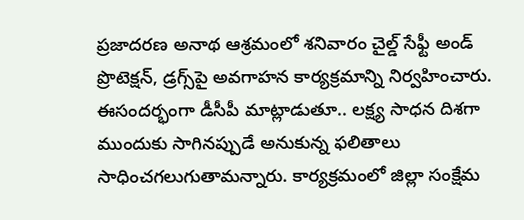ప్రజాదరణ అనాథ ఆశ్రమంలో శనివారం చైల్డ్‌ సేఫ్టీ అండ్‌ ప్రొటెక్షన్‌, డ్రగ్స్‌పై అవగాహన కార్యక్రమాన్ని నిర్వహించారు. ఈసందర్భంగా డీసీపీ మాట్లాడుతూ.. లక్ష్య సాధన దిశగా ముందుకు సాగినప్పుడే అనుకున్న ఫలితాలు సాధించగలుగుతామన్నారు. కార్యక్రమంలో జిల్లా సంక్షేమ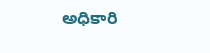అధికారి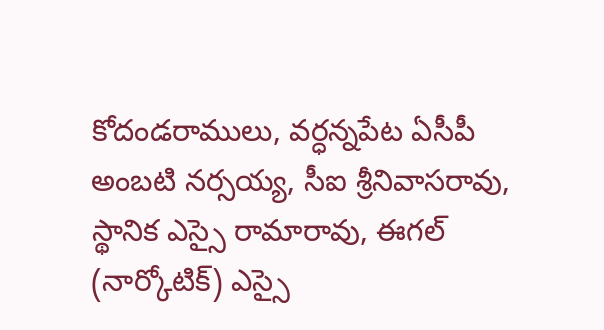కోదండరాములు, వర్ధన్నపేట ఏసీపీ అంబటి నర్సయ్య, సీఐ శ్రీనివాసరావు, స్థానిక ఎస్సై రామారావు, ఈగల్‌ (నార్కోటిక్‌) ఎస్సై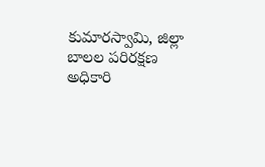కుమారస్వామి, జిల్లా బాలల పరిరక్షణ అధికారి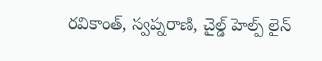రవికాంత్‌, స్వప్నరాణి, చైల్డ్‌ హెల్ప్‌ లైన్‌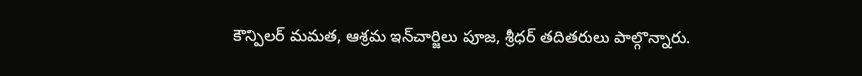కౌన్పిలర్‌ మమత, ఆశ్రమ ఇన్‌చార్జిలు పూజ, శ్రీధర్‌ తదితరులు పాల్గొన్నారు.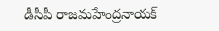డీసీపీ రాజమహేంద్రనాయక్‌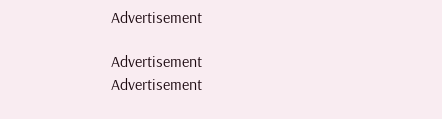Advertisement

Advertisement
Advertisement